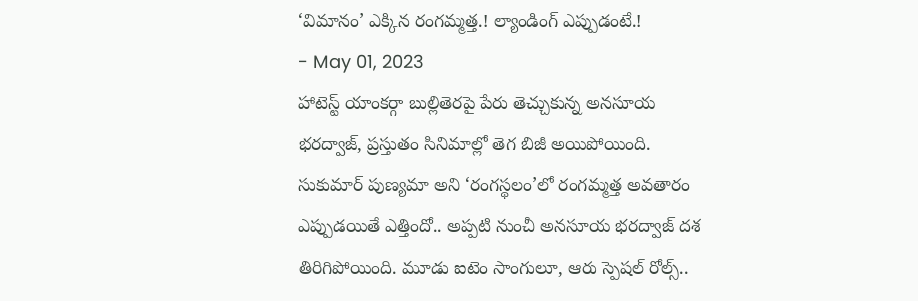‘విమానం’ ఎక్కిన రంగమ్మత్త.! ల్యాండింగ్ ఎప్పుడంటే.!
- May 01, 2023
హాటెస్ట్ యాంకర్గా బుల్లితెరపై పేరు తెచ్చుకున్న అనసూయ భరద్వాజ్, ప్రస్తుతం సినిమాల్లో తెగ బిజీ అయిపోయింది.
సుకుమార్ పుణ్యమా అని ‘రంగస్థలం’లో రంగమ్మత్త అవతారం ఎప్పుడయితే ఎత్తిందో.. అప్పటి నుంచీ అనసూయ భరద్వాజ్ దశ తిరిగిపోయింది. మూడు ఐటెం సాంగులూ, ఆరు స్పెషల్ రోల్స్..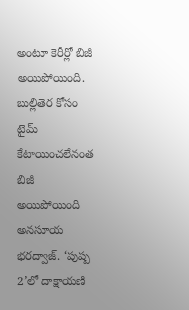అంటూ కెరీర్లో బిజీ అయిపోయింది.
బుల్లితెర కోసం టైమ్ కేటాయించలేనంత బిజీ అయిపోయింది అనసూయ భరద్వాజ్. ‘పుష్ప 2’లో దాక్షాయణి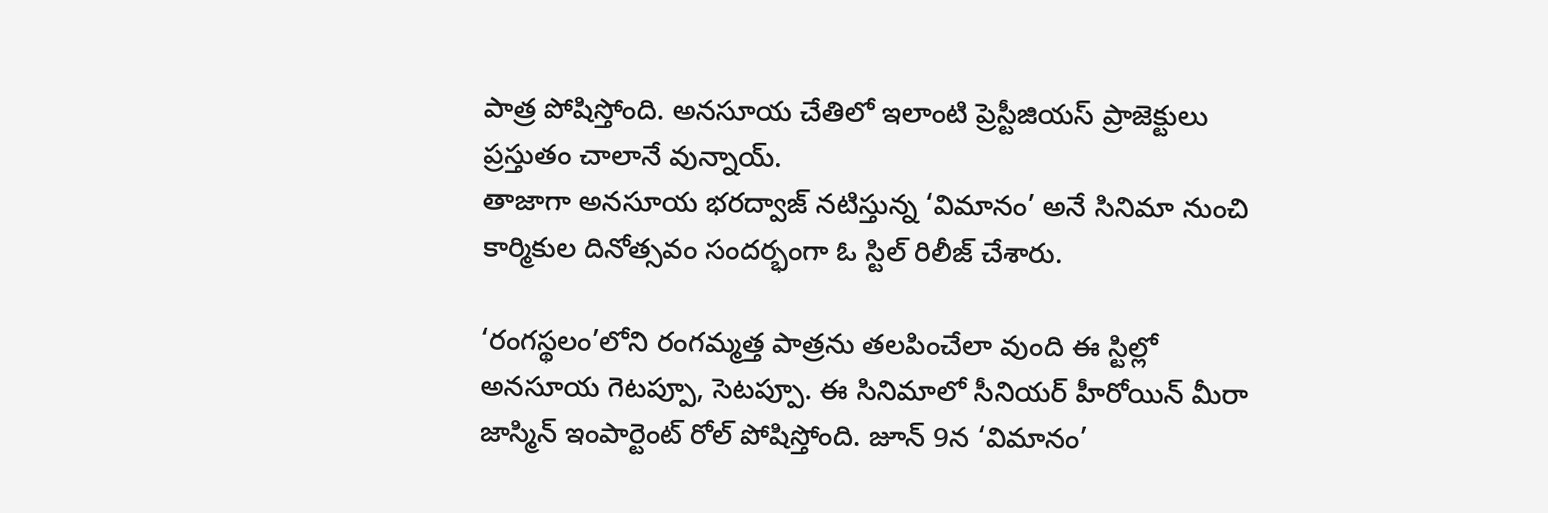పాత్ర పోషిస్తోంది. అనసూయ చేతిలో ఇలాంటి ప్రెస్టీజియస్ ప్రాజెక్టులు ప్రస్తుతం చాలానే వున్నాయ్.
తాజాగా అనసూయ భరద్వాజ్ నటిస్తున్న ‘విమానం’ అనే సినిమా నుంచి కార్మికుల దినోత్సవం సందర్భంగా ఓ స్టిల్ రిలీజ్ చేశారు.

‘రంగస్థలం’లోని రంగమ్మత్త పాత్రను తలపించేలా వుంది ఈ స్టిల్లో అనసూయ గెటప్పూ, సెటప్పూ. ఈ సినిమాలో సీనియర్ హీరోయిన్ మీరా జాస్మిన్ ఇంపార్టెంట్ రోల్ పోషిస్తోంది. జూన్ 9న ‘విమానం’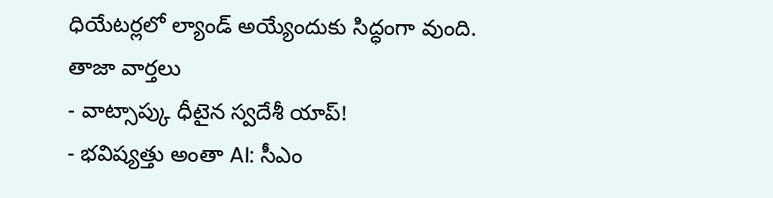ధియేటర్లలో ల్యాండ్ అయ్యేందుకు సిద్ధంగా వుంది.
తాజా వార్తలు
- వాట్సాప్కు ధీటైన స్వదేశీ యాప్!
- భవిష్యత్తు అంతా AI: సీఎం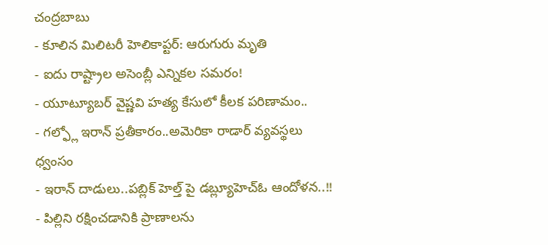చంద్రబాబు
- కూలిన మిలిటరీ హెలికాప్టర్: ఆరుగురు మృతి
- ఐదు రాష్ట్రాల అసెంబ్లీ ఎన్నికల సమరం!
- యూట్యూబర్ వైష్ణవి హత్య కేసులో కీలక పరిణామం..
- గల్ఫ్లో ఇరాన్ ప్రతీకారం..అమెరికా రాడార్ వ్యవస్థలు ధ్వంసం
- ఇరాన్ దాడులు..పబ్లిక్ హెల్త్ పై డబ్ల్యూహెచ్ఓ ఆందోళన..!!
- పిల్లిని రక్షించడానికి ప్రాణాలను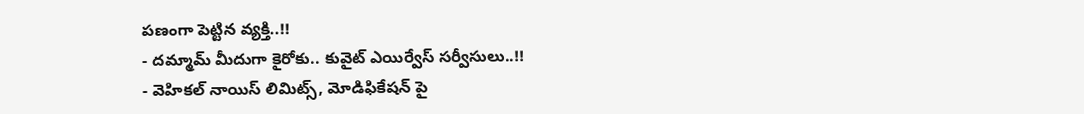పణంగా పెట్టిన వ్యక్తి..!!
- దమ్మామ్ మీదుగా కైరోకు.. కువైట్ ఎయిర్వేస్ సర్వీసులు..!!
- వెహికల్ నాయిస్ లిమిట్స్, మోడిఫికేషన్ పై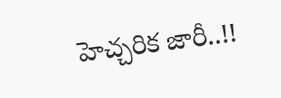హెచ్చరిక జారీ..!!